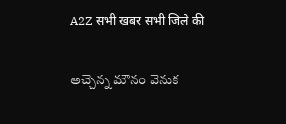A2Z सभी खबर सभी जिले की

అచ్చెన్న మౌనం వెనుక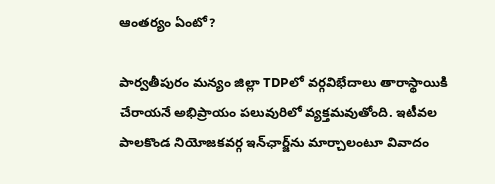ఆంతర్యం ఏంటో?

పార్వతీపురం మన్యం జిల్లా TDPలో వర్గవిభేదాలు తారాస్థాయికి చేరాయనే అభిప్రాయం పలువురిలో వ్యక్తమవుతోంది. ఇటీవల పాలకొండ నియోజకవర్గ ఇన్‌ఛార్జ్‌ను మార్చాలంటూ వివాదం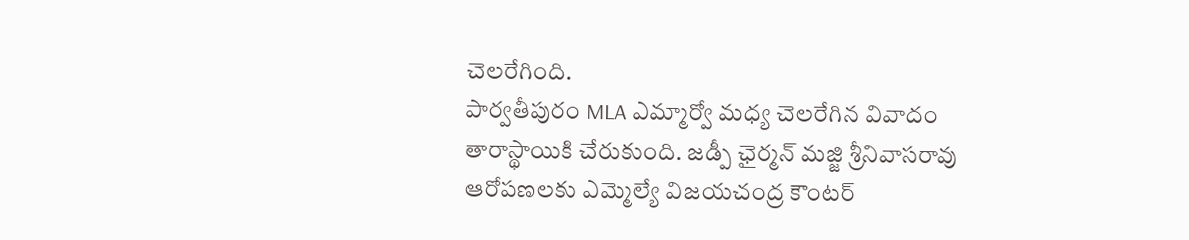చెలరేగింది.
పార్వతీపురం MLA ఎమ్మార్వో మధ్య చెలరేగిన వివాదం తారాస్థాయికి చేరుకుంది. జడ్పీ ఛైర్మన్‌ మజ్జి శ్రీనివాసరావు ఆరోపణలకు ఎమ్మెల్యే విజయచంద్ర కౌంటర్‌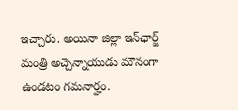ఇచ్చారు. అయినా జిల్లా ఇన్‌ఛార్జ్‌ మంత్రి అచ్చెన్నాయుడు మౌనంగా ఉండటం గమనార్హం.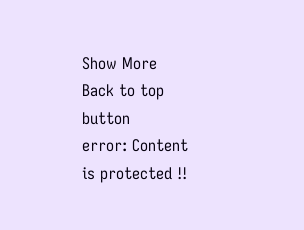Show More
Back to top button
error: Content is protected !!